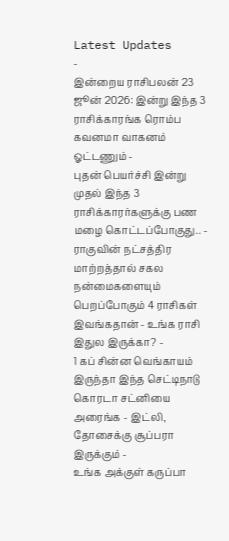Latest Updates
-
இன்றைய ராசிபலன் 23 ஜூன் 2026: இன்று இந்த 3 ராசிக்காரங்க ரொம்ப கவனமா வாகனம் ஓட்டணும் -
புதன் பெயர்ச்சி இன்று முதல் இந்த 3 ராசிக்காரர்களுக்கு பண மழை கொட்டப்போகுது.. -
ராகுவின் நட்சத்திர மாற்றத்தால் சகல நன்மைகளையும் பெறப்போகும் 4 ராசிகள் இவங்கதான் - உங்க ராசி இதுல இருக்கா? -
1 கப் சின்ன வெங்காயம் இருந்தா இந்த செட்டிநாடு கொரடா சட்னியை அரைங்க - இட்லி, தோசைக்கு சூப்பரா இருக்கும் -
உங்க அக்குள் கருப்பா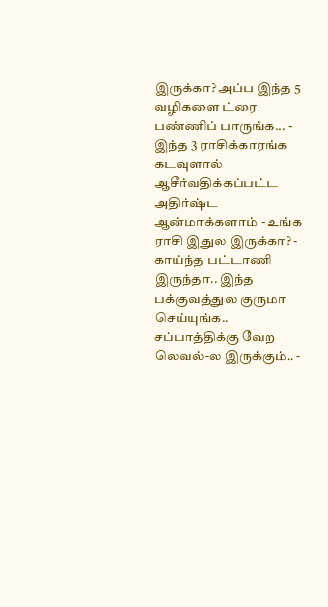இருக்கா? அப்ப இந்த 5 வழிகளை ட்ரை பண்ணிப் பாருங்க... -
இந்த 3 ராசிக்காரங்க கடவுளால் ஆசீர்வதிக்கப்பட்ட அதிர்ஷ்ட ஆன்மாக்களாம் - உங்க ராசி இதுல இருக்கா? -
காய்ந்த பட்டாணி இருந்தா.. இந்த பக்குவத்துல குருமா செய்யுங்க.. சப்பாத்திக்கு வேற லெவல்-ல இருக்கும்.. -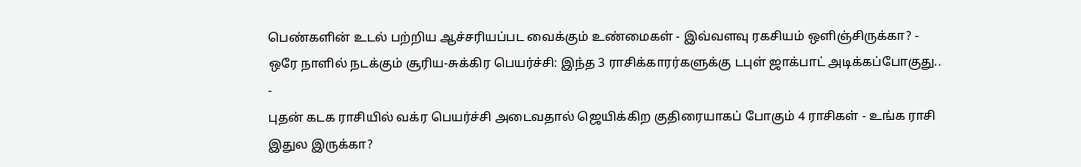பெண்களின் உடல் பற்றிய ஆச்சரியப்பட வைக்கும் உண்மைகள் - இவ்வளவு ரகசியம் ஒளிஞ்சிருக்கா? -
ஒரே நாளில் நடக்கும் சூரிய-சுக்கிர பெயர்ச்சி: இந்த 3 ராசிக்காரர்களுக்கு டபுள் ஜாக்பாட் அடிக்கப்போகுது.. -
புதன் கடக ராசியில் வக்ர பெயர்ச்சி அடைவதால் ஜெயிக்கிற குதிரையாகப் போகும் 4 ராசிகள் - உங்க ராசி இதுல இருக்கா?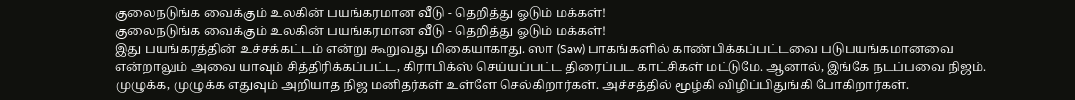குலைநடுங்க வைக்கும் உலகின் பயங்கரமான வீடு - தெறித்து ஓடும் மக்கள்!
குலைநடுங்க வைக்கும் உலகின் பயங்கரமான வீடு - தெறித்து ஓடும் மக்கள்!
இது பயங்கரத்தின் உச்சக்கட்டம் என்று கூறுவது மிகையாகாது. ஸா (Saw) பாகங்களில் காண்பிக்கப்பட்டவை படுபயங்கமானவை என்றாலும் அவை யாவும் சித்திரிக்கப்பட்ட, கிராபிக்ஸ் செய்யப்பட்ட திரைப்பட காட்சிகள் மட்டுமே. ஆனால், இங்கே நடப்பவை நிஜம். முழுக்க, முழுக்க எதுவும் அறியாத நிஜ மனிதர்கள் உள்ளே செல்கிறார்கள். அச்சத்தில் மூழ்கி விழிப்பிதுங்கி போகிறார்கள்.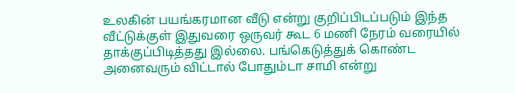உலகின் பயங்கரமான வீடு என்று குறிப்பிடப்படும் இந்த வீட்டுக்குள் இதுவரை ஒருவர் கூட 6 மணி நேரம் வரையில் தாக்குப்பிடித்தது இல்லை. பங்கெடுத்துக் கொண்ட அனைவரும் விட்டால் போதும்டா சாமி என்று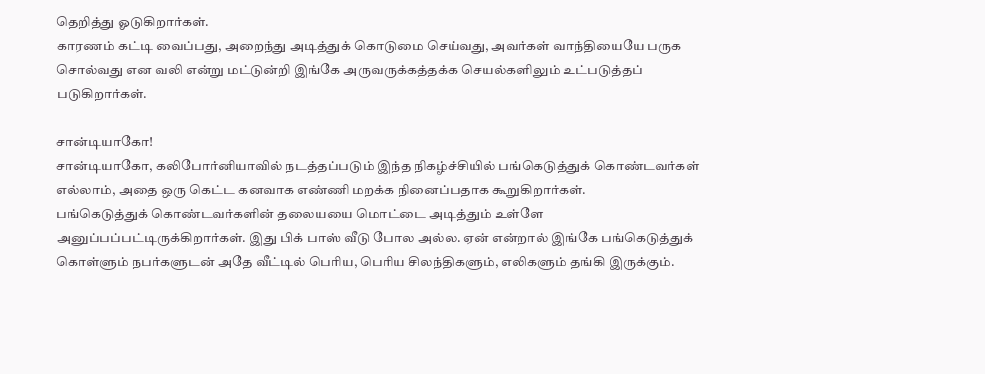தெறித்து ஓடுகிறார்கள்.
காரணம் கட்டி வைப்பது, அறைந்து அடித்துக் கொடுமை செய்வது, அவர்கள் வாந்தியையே பருக சொல்வது என வலி என்று மட்டுன்றி இங்கே அருவருக்கத்தக்க செயல்களிலும் உட்படுத்தப் படுகிறார்கள்.

சான்டியாகோ!
சான்டியாகோ, கலிபோர்னியாவில் நடத்தப்படும் இந்த நிகழ்ச்சியில் பங்கெடுத்துக் கொண்டவர்கள் எல்லாம், அதை ஒரு கெட்ட கனவாக எண்ணி மறக்க நினைப்பதாக கூறுகிறார்கள்.
பங்கெடுத்துக் கொண்டவர்களின் தலையயை மொட்டை அடித்தும் உள்ளே அனுப்பப்பட்டிருக்கிறார்கள். இது பிக் பாஸ் வீடு போல அல்ல. ஏன் என்றால் இங்கே பங்கெடுத்துக் கொள்ளும் நபர்களுடன் அதே வீட்டில் பெரிய, பெரிய சிலந்திகளும், எலிகளும் தங்கி இருக்கும்.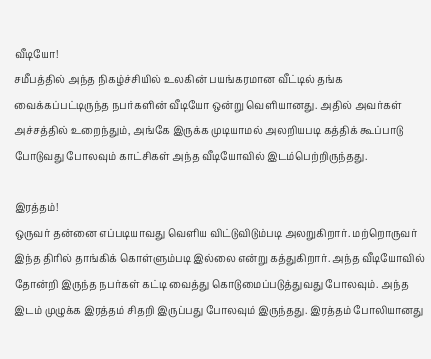வீடியோ!
சமீபத்தில் அந்த நிகழ்ச்சியில் உலகின் பயங்கரமான வீட்டில் தங்க வைக்கப்பட்டிருந்த நபர்களின் வீடியோ ஒன்று வெளியானது. அதில் அவர்கள் அச்சத்தில் உறைந்தும், அங்கே இருக்க முடியாமல் அலறியபடி கத்திக் கூப்பாடு போடுவது போலவும் காட்சிகள் அந்த வீடியோவில் இடம்பெற்றிருந்தது.

இரத்தம்!
ஒருவர் தன்னை எப்படியாவது வெளிய விட்டுவிடும்படி அலறுகிறார். மற்றொருவர் இந்த திரில் தாங்கிக் கொள்ளும்படி இல்லை என்று கத்துகிறார். அந்த வீடியோவில் தோன்றி இருந்த நபர்கள் கட்டி வைத்து கொடுமைப்படுத்துவது போலவும். அந்த இடம் முழுக்க இரத்தம் சிதறி இருப்பது போலவும் இருந்தது. இரத்தம் போலியானது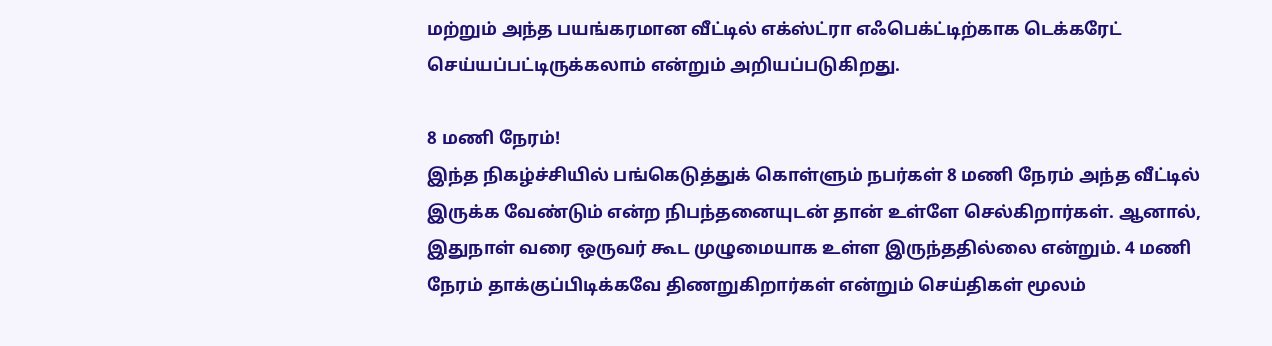மற்றும் அந்த பயங்கரமான வீட்டில் எக்ஸ்ட்ரா எஃபெக்ட்டிற்காக டெக்கரேட் செய்யப்பட்டிருக்கலாம் என்றும் அறியப்படுகிறது.

8 மணி நேரம்!
இந்த நிகழ்ச்சியில் பங்கெடுத்துக் கொள்ளும் நபர்கள் 8 மணி நேரம் அந்த வீட்டில் இருக்க வேண்டும் என்ற நிபந்தனையுடன் தான் உள்ளே செல்கிறார்கள். ஆனால், இதுநாள் வரை ஒருவர் கூட முழுமையாக உள்ள இருந்ததில்லை என்றும். 4 மணி நேரம் தாக்குப்பிடிக்கவே திணறுகிறார்கள் என்றும் செய்திகள் மூலம்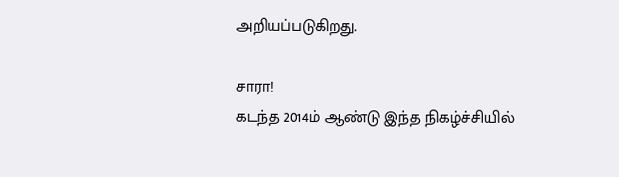அறியப்படுகிறது.

சாரா!
கடந்த 2014ம் ஆண்டு இந்த நிகழ்ச்சியில்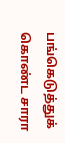பங்கெடுத்துக் கொண்ட சாரா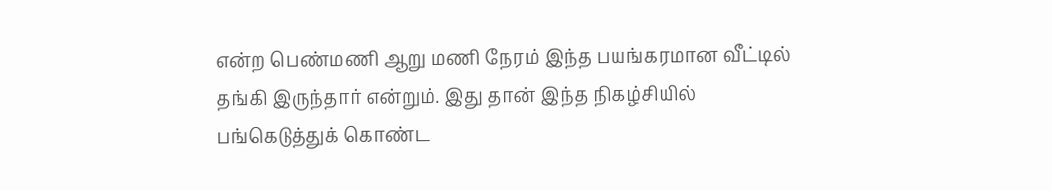என்ற பெண்மணி ஆறு மணி நேரம் இந்த பயங்கரமான வீட்டில் தங்கி இருந்தார் என்றும். இது தான் இந்த நிகழ்சியில் பங்கெடுத்துக் கொண்ட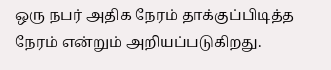ஒரு நபர் அதிக நேரம் தாக்குப்பிடித்த நேரம் என்றும் அறியப்படுகிறது.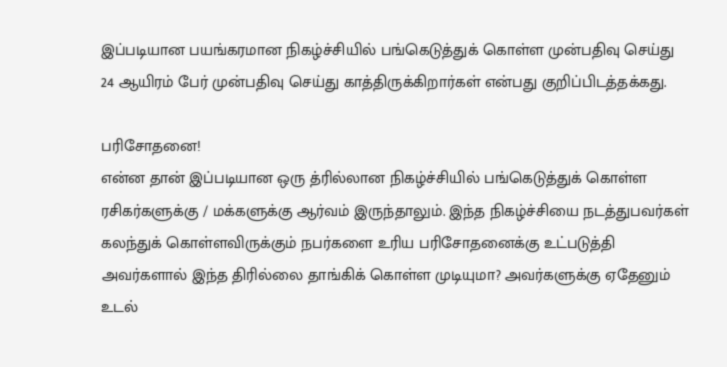இப்படியான பயங்கரமான நிகழ்ச்சியில் பங்கெடுத்துக் கொள்ள முன்பதிவு செய்து 24 ஆயிரம் பேர் முன்பதிவு செய்து காத்திருக்கிறார்கள் என்பது குறிப்பிடத்தக்கது.

பரிசோதனை!
என்ன தான் இப்படியான ஒரு த்ரில்லான நிகழ்ச்சியில் பங்கெடுத்துக் கொள்ள ரசிகர்களுக்கு / மக்களுக்கு ஆர்வம் இருந்தாலும். இந்த நிகழ்ச்சியை நடத்துபவர்கள் கலந்துக் கொள்ளவிருக்கும் நபர்களை உரிய பரிசோதனைக்கு உட்படுத்தி அவர்களால் இந்த திரில்லை தாங்கிக் கொள்ள முடியுமா? அவர்களுக்கு ஏதேனும் உடல்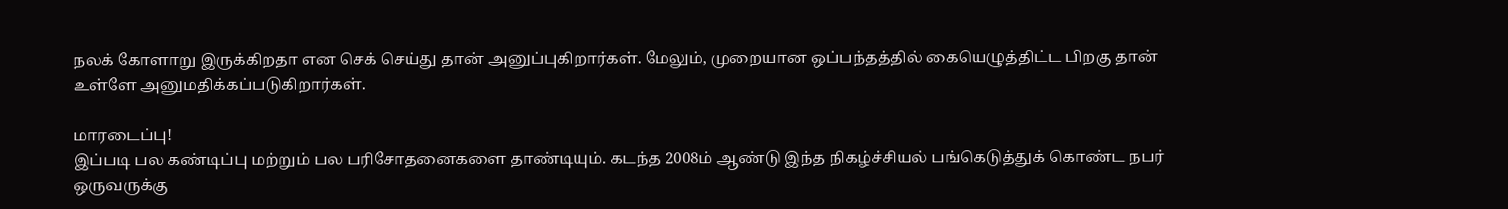நலக் கோளாறு இருக்கிறதா என செக் செய்து தான் அனுப்புகிறார்கள். மேலும், முறையான ஒப்பந்தத்தில் கையெழுத்திட்ட பிறகு தான் உள்ளே அனுமதிக்கப்படுகிறார்கள்.

மாரடைப்பு!
இப்படி பல கண்டிப்பு மற்றும் பல பரிசோதனைகளை தாண்டியும். கடந்த 2008ம் ஆண்டு இந்த நிகழ்ச்சியல் பங்கெடுத்துக் கொண்ட நபர் ஒருவருக்கு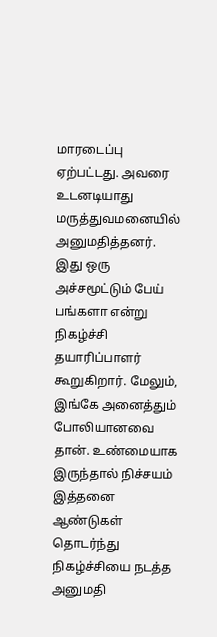மாரடைப்பு ஏற்பட்டது. அவரை உடனடியாது மருத்துவமனையில் அனுமதித்தனர்.
இது ஒரு அச்சமூட்டும் பேய் பங்களா என்று நிகழ்ச்சி தயாரிப்பாளர் கூறுகிறார். மேலும், இங்கே அனைத்தும் போலியானவை தான். உண்மையாக இருந்தால் நிச்சயம் இத்தனை ஆண்டுகள் தொடர்ந்து நிகழ்ச்சியை நடத்த அனுமதி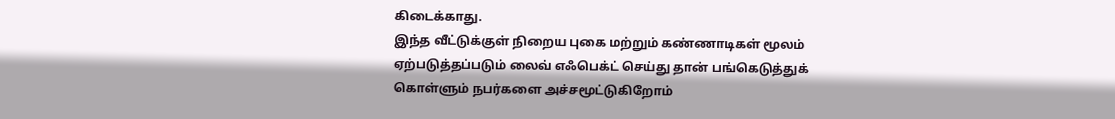கிடைக்காது.
இந்த வீட்டுக்குள் நிறைய புகை மற்றும் கண்ணாடிகள் மூலம் ஏற்படுத்தப்படும் லைவ் எஃபெக்ட் செய்து தான் பங்கெடுத்துக் கொள்ளும் நபர்களை அச்சமூட்டுகிறோம்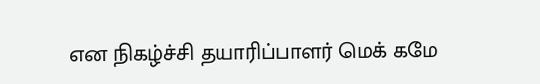என நிகழ்ச்சி தயாரிப்பாளர் மெக் கமே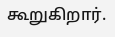கூறுகிறார்.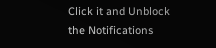Click it and Unblock the Notifications